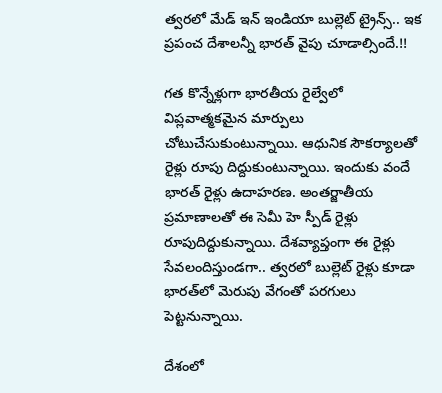త్వరలో మేడ్‌ ఇన్‌ ఇండియా బుల్లెట్‌ ట్రైన్స్‌.. ఇక ప్రపంచ దేశాలన్నీ భారత్‌ వైపు చూడాల్సిందే.!!

గత కొన్నేళ్లుగా భారతీయ రైల్వేలో విప్లవాత్మకమైన మార్పులు చోటుచేసుకుంటున్నాయి. ఆధునిక సౌకర్యాలతో రైళ్లు రూపు దిద్దుకుంటున్నాయి. ఇందుకు వందే భారత్‌ రైళ్లు ఉదాహరణ. అంతర్జాతీయ ప్రమాణాలతో ఈ సెమీ హె స్పీడ్ రైళ్లు రూపుదిద్దుకున్నాయి. దేశవ్యాప్తంగా ఈ రైళ్లు సేవలందిస్తుండగా.. త్వరలో బుల్లెట్‌ రైళ్లు కూడా భారత్‌లో మెరుపు వేగంతో పరగులు పెట్టనున్నాయి.

దేశంలో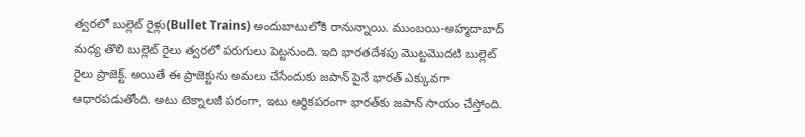త్వరలో బుల్లెట్‌ రైళ్లు(Bullet Trains) అందుబాటులోకి రానున్నాయి. ముంబయి-అహ్మదాబాద్ మధ్య తొలి బుల్లెట్ రైలు త్వరలో పరుగులు పెట్టనుంది. ఇది భారతదేశపు మొట్టమొదటి బుల్లెట్ రైలు ప్రాజెక్ట్. అయితే ఈ ప్రాజెక్టును అమలు చేసేందుకు జపాన్ పైనే భారత్‌ ఎక్కువగా ఆధారపడుతోంది. అటు టెక్నాలజీ పరంగా, ఇటు ఆర్థికపరంగా భారత్‌కు జపాన్‌ సాయం చేస్తోంది.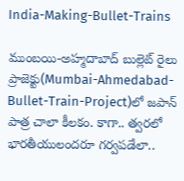India-Making-Bullet-Trains

ముంబయి-అహ్మదాబాద్ బుల్లెట్ రైలు ప్రాజెక్టు(Mumbai-Ahmedabad-Bullet-Train-Project)లో జపాన్‌ పాత్ర చాలా కీలకం. కాగా.. త్వరలో భారతీయులందరూ గర్వపడేలా..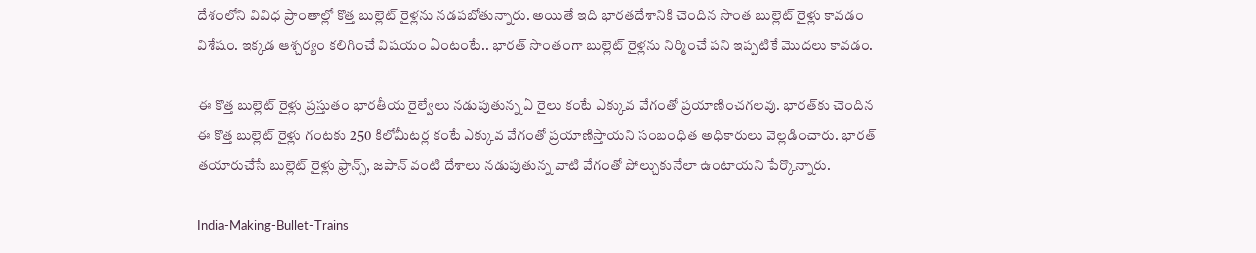దేశంలోని వివిధ ప్రాంతాల్లో కొత్త బుల్లెట్ రైళ్లను నడపబోతున్నారు. అయితే ఇది భారతదేశానికి చెందిన సొంత బుల్లెట్ రైళ్లు కావడం విశేషం. ఇక్కడ ఆశ్చర్యం కలిగించే విషయం ఏంటంటే.. భారత్ సొంతంగా బుల్లెట్ రైళ్లను నిర్మించే పని ఇప్పటికే మొదలు కావడం.

ఈ కొత్త బుల్లెట్ రైళ్లు ప్రస్తుతం భారతీయ రైల్వేలు నడుపుతున్న ఏ రైలు కంటే ఎక్కువ వేగంతో ప్రయాణించగలవు. భారత్‌కు చెందిన ఈ కొత్త బుల్లెట్ రైళ్లు గంటకు 250 కిలోమీటర్ల కంటే ఎక్కువ వేగంతో ప్రయాణిస్తాయని సంబంధిత అధికారులు వెల్లడించారు. భారత్‌ తయారుచేసే బుల్లెట్ రైళ్లు ఫ్రాన్స్, జపాన్ వంటి దేశాలు నడుపుతున్న వాటి వేగంతో పోల్చుకునేలా ఉంటాయని పేర్కొన్నారు.

India-Making-Bullet-Trains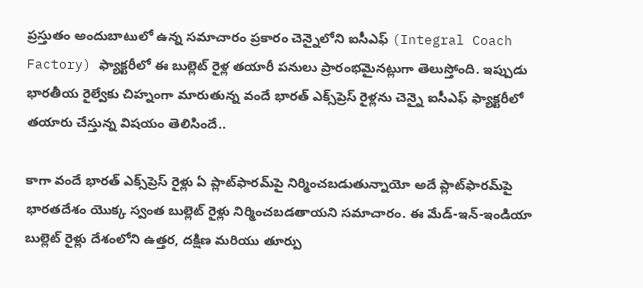ప్రస్తుతం అందుబాటులో ఉన్న సమాచారం ప్రకారం చెన్నైలోని ఐసీఎఫ్ (Integral Coach Factory) ఫ్యాక్టరీలో ఈ బుల్లెట్ రైళ్ల తయారీ పనులు ప్రారంభమైనట్లుగా తెలుస్తోంది. ఇప్పుడు భారతీయ రైల్వేకు చిహ్నంగా మారుతున్న వందే భారత్ ఎక్స్‌ప్రెస్ రైళ్లను చెన్నై ఐసీఎఫ్ ఫ్యాక్టరీలో తయారు చేస్తున్న విషయం తెలిసిందే..

కాగా వందే భారత్ ఎక్స్‌ప్రెస్ రైళ్లు ఏ ప్లాట్‌ఫారమ్‌పై నిర్మించబడుతున్నాయో అదే ప్లాట్‌ఫారమ్‌పై భారతదేశం యొక్క స్వంత బుల్లెట్ రైళ్లు నిర్మించబడతాయని సమాచారం. ఈ మేడ్-ఇన్-ఇండియా బుల్లెట్ రైళ్లు దేశంలోని ఉత్తర, దక్షిణ మరియు తూర్పు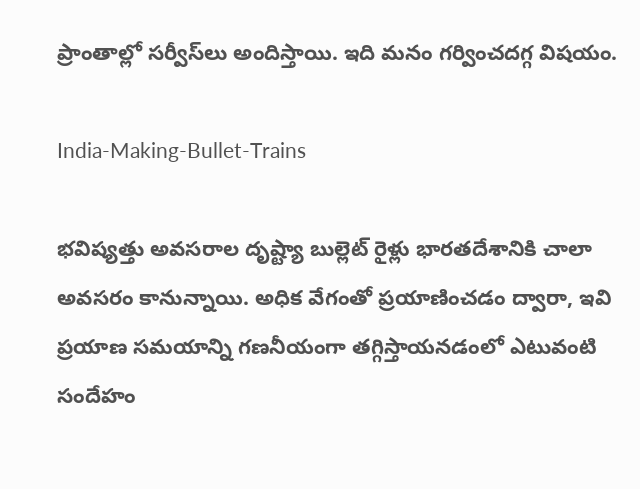ప్రాంతాల్లో సర్వీస్‌లు అందిస్తాయి. ఇది మనం గర్వించదగ్గ విషయం.

India-Making-Bullet-Trains

భవిష్యత్తు అవసరాల దృష్ట్యా బుల్లెట్ రైళ్లు భారతదేశానికి చాలా అవసరం కానున్నాయి. అధిక వేగంతో ప్రయాణించడం ద్వారా, ఇవి ప్రయాణ సమయాన్ని గణనీయంగా తగ్గిస్తాయనడంలో ఎటువంటి సందేహం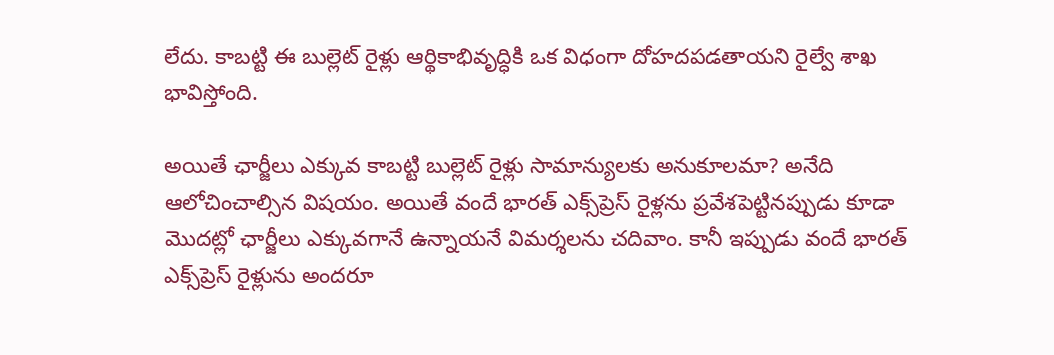లేదు. కాబట్టి ఈ బుల్లెట్ రైళ్లు ఆర్థికాభివృద్ధికి ఒక విధంగా దోహదపడతాయని రైల్వే శాఖ భావిస్తోంది.

అయితే ఛార్జీలు ఎక్కువ కాబట్టి బుల్లెట్ రైళ్లు సామాన్యులకు అనుకూలమా? అనేది ఆలోచించాల్సిన విషయం. అయితే వందే భారత్ ఎక్స్‌ప్రెస్ రైళ్లను ప్రవేశపెట్టినప్పుడు కూడా మొదట్లో ఛార్జీలు ఎక్కువగానే ఉన్నాయనే విమర్శలను చదివాం. కానీ ఇప్పుడు వందే భారత్ ఎక్స్‌ప్రెస్ రైళ్లును అందరూ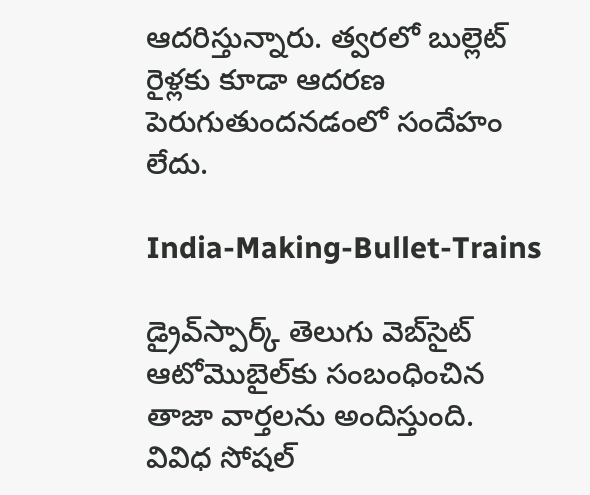ఆదరిస్తున్నారు. త్వరలో బుల్లెట్ రైళ్లకు కూడా ఆదరణ పెరుగుతుందనడంలో సందేహం లేదు.

India-Making-Bullet-Trains

డ్రైవ్‌స్పార్క్ తెలుగు వెబ్‌సైట్ ఆటోమొబైల్‌కు సంబంధించిన తాజా వార్తలను అందిస్తుంది. వివిధ సోషల్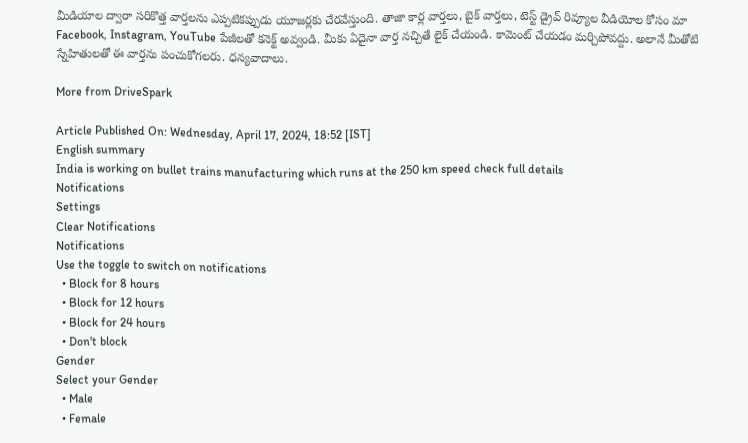మీడియాల ద్వారా సరికొత్త వార్తలను ఎప్పటికప్పుడు యూజర్లకు చేరవేస్తుంది. తాజా కార్ల వార్తలు, బైక్ వార్తలు, టెస్ట్ డ్రైవ్ రివ్యూల వీడియోల కోసం మా Facebook, Instagram, YouTube పేజీలతో కనెక్ట్ అవ్వండి. మీకు ఏదైనా వార్త నచ్చితే లైక్ చేయండి. కామెంట్ చేయడం మర్చిపోవద్దు. అలానే మీతోటి స్నేహితులతో ఈ వార్తను పంచుకోగలరు. ధన్యవాదాలు.

More from DriveSpark

Article Published On: Wednesday, April 17, 2024, 18:52 [IST]
English summary
India is working on bullet trains manufacturing which runs at the 250 km speed check full details
Notifications
Settings
Clear Notifications
Notifications
Use the toggle to switch on notifications
  • Block for 8 hours
  • Block for 12 hours
  • Block for 24 hours
  • Don't block
Gender
Select your Gender
  • Male
  • Female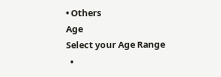• Others
Age
Select your Age Range
  •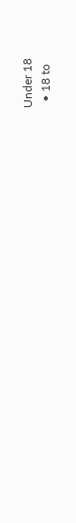Under 18
  • 18 to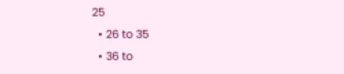25
  • 26 to 35
  • 36 to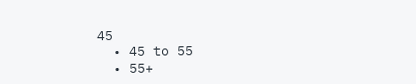45
  • 45 to 55
  • 55+